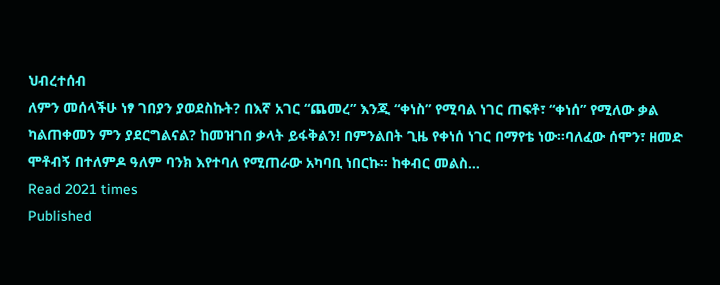ህብረተሰብ
ለምን መሰላችሁ ነፃ ገበያን ያወደስኩት? በእኛ አገር “ጨመረ” እንጂ “ቀነስ” የሚባል ነገር ጠፍቶ፣ “ቀነሰ” የሚለው ቃል ካልጠቀመን ምን ያደርግልናል? ከመዝገበ ቃላት ይፋቅልን! በምንልበት ጊዜ የቀነሰ ነገር በማየቴ ነው፡፡ባለፈው ሰሞን፣ ዘመድ ሞቶብኝ በተለምዶ ዓለም ባንክ እየተባለ የሚጠራው አካባቢ ነበርኩ፡፡ ከቀብር መልስ…
Read 2021 times
Published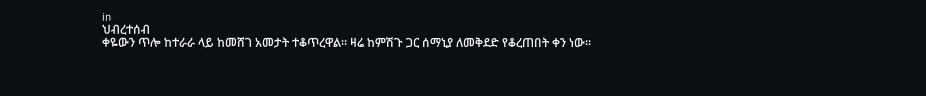in
ህብረተሰብ
ቀዬውን ጥሎ ከተራራ ላይ ከመሸገ አመታት ተቆጥረዋል፡፡ ዛሬ ከምሽጉ ጋር ሰማኒያ ለመቅደድ የቆረጠበት ቀን ነው፡፡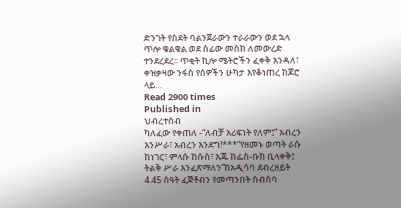ድንገት የስደት ባልንጀራውን ተራራውን ወደ ኋላ ጥሎ ቁልቁል ወደ ሰፊው መስክ ለመውረድ ተንደረደረ፡፡ ጥቂት ኪሎ ሜትሮችን ፈቀቅ እንዳለ፣ ቀዝቃዛው ንፋስ የሰዎችን ሁካታ እየቆነጠረ ከጆሮ ላይ…
Read 2900 times
Published in
ህብረተሰብ
ካለፈው የቀጠለ -“ለብቻ አሪፍነት የለም፤” አብረን እንሥራ፣ አብረን እንደግ!***“የዘመኑ ወጣት ራሱ ከነገር፣ ምላሱ ከሱስ፣ እጁ ከፌስ-ቡክ ቢላቀቅ፤ ትልቅ ሥራ እንፈጽማለን”ከአዲሳባ ደብረዘይት 4.45 ሰዓት ፈጅቶብን የመጣንበት ስብሰባ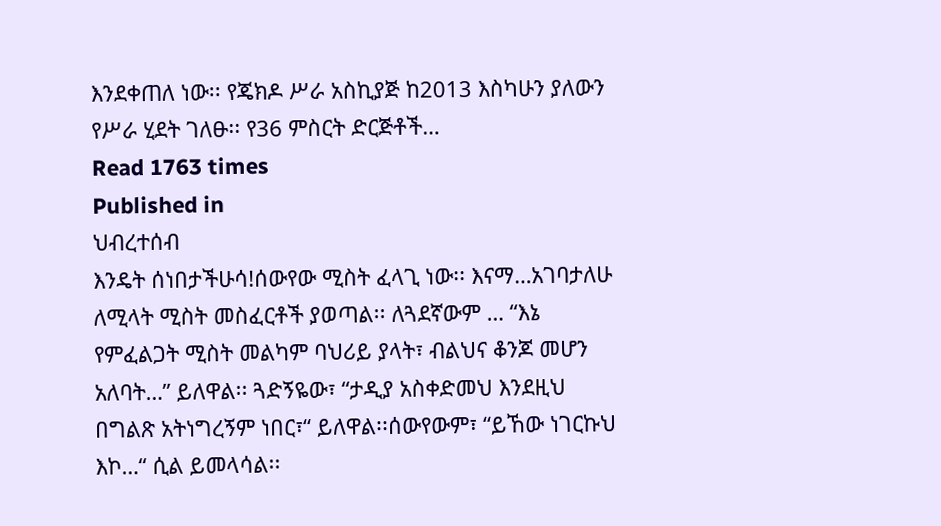እንደቀጠለ ነው፡፡ የጄክዶ ሥራ አስኪያጅ ከ2013 እስካሁን ያለውን የሥራ ሂደት ገለፁ፡፡ የ36 ምስርት ድርጅቶች…
Read 1763 times
Published in
ህብረተሰብ
እንዴት ሰነበታችሁሳ!ሰውየው ሚስት ፈላጊ ነው፡፡ እናማ…አገባታለሁ ለሚላት ሚስት መስፈርቶች ያወጣል፡፡ ለጓደኛውም … “እኔ የምፈልጋት ሚስት መልካም ባህሪይ ያላት፣ ብልህና ቆንጆ መሆን አለባት…” ይለዋል፡፡ ጓድኝዬው፣ “ታዲያ አስቀድመህ እንደዚህ በግልጽ አትነግረኝም ነበር፣“ ይለዋል፡፡ሰውየውም፣ “ይኸው ነገርኩህ እኮ…“ ሲል ይመላሳል፡፡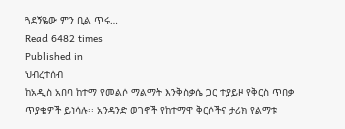ጓደኝዬው ምን ቢል ጥሩ…
Read 6482 times
Published in
ህብረተሰብ
ከአዲስ አበባ ከተማ የመልሶ ማልማት እንቅስቃሴ ጋር ተያይዞ የቅርስ ጥበቃ ጥያቄዎች ይነሳሉ፡፡ አንዳንድ ወገኖች የከተማዋ ቅርሶችና ታሪክ የልማቱ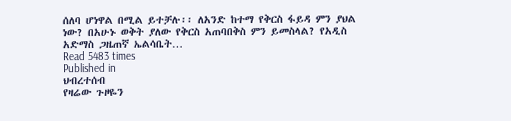ሰለባ ሆነዋል በሚል ይተቻሉ፡፡ ለአንድ ከተማ የቅርስ ፋይዳ ምን ያህል ነው? በአሁኑ ወቅት ያለው የቅርስ አጠባበቅስ ምን ይመስላል? የአዲስ አድማስ ጋዜጠኛ ኤልሳቤት…
Read 5483 times
Published in
ህብረተሰብ
የዛሬው ጉዞዬን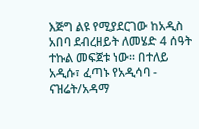እጅግ ልዩ የሚያደርገው ከአዲስ አበባ ደብረዘይት ለመሄድ 4 ሰዓት ተኩል መፍጀቱ ነው፡፡ በተለይ አዲሱ፣ ፈጣኑ የአዲሳባ - ናዝሬት/አዳማ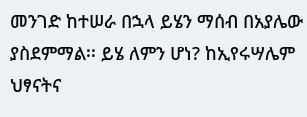መንገድ ከተሠራ በኋላ ይሄን ማሰብ በአያሌው ያስደምማል፡፡ ይሄ ለምን ሆነ? ከኢየሩሣሌም ህፃናትና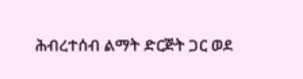ሕብረተሰብ ልማት ድርጅት ጋር ወደ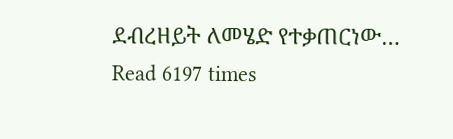ደብረዘይት ለመሄድ የተቃጠርነው…
Read 6197 times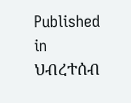Published in
ህብረተሰብ